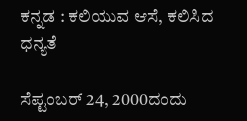ಕನ್ನಡ : ಕಲಿಯುವ ಆಸೆ, ಕಲಿಸಿದ ಧನ್ಯತೆ

ಸೆಪ್ಟಂಬರ್ 24, 2000ದಂದು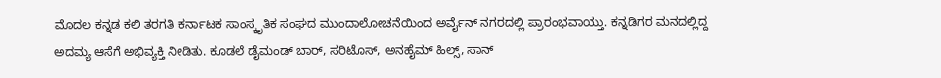ಮೊದಲ ಕನ್ನಡ ಕಲಿ ತರಗತಿ ಕರ್ನಾಟಕ ಸಾಂಸ್ಕೃತಿಕ ಸಂಘದ ಮುಂದಾಲೋಚನೆಯಿಂದ ಅರ್ವೈನ್ ನಗರದಲ್ಲಿ ಪ್ರಾರಂಭವಾಯ್ತು. ಕನ್ನಡಿಗರ ಮನದಲ್ಲಿದ್ದ ಅದಮ್ಯ ಆಸೆಗೆ ಅಭಿವ್ಯಕ್ತಿ ನೀಡಿತು. ಕೂಡಲೆ ಡೈಮಂಡ್ ಬಾರ್, ಸರಿಟೊಸ್, ಅನಹೈಮ್ ಹಿಲ್ಸ್, ಸಾನ್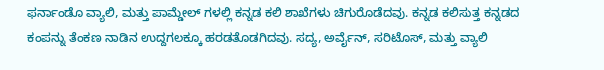ಫರ್ನಾಂಡೊ ವ್ಯಾಲಿ, ಮತ್ತು ಪಾಮ್ಡೇಲ್ ಗಳಲ್ಲಿ ಕನ್ನಡ ಕಲಿ ಶಾಖೆಗಳು ಚಿಗುರೊಡೆದವು. ಕನ್ನಡ ಕಲಿಸುತ್ತ ಕನ್ನಡದ ಕಂಪನ್ನು ತೆಂಕಣ ನಾಡಿನ ಉದ್ದಗಲಕ್ಕೂ ಹರಡತೊಡಗಿದವು. ಸದ್ಯ, ಅರ್ವೈನ್, ಸರಿಟೊಸ್, ಮತ್ತು ವ್ಯಾಲಿ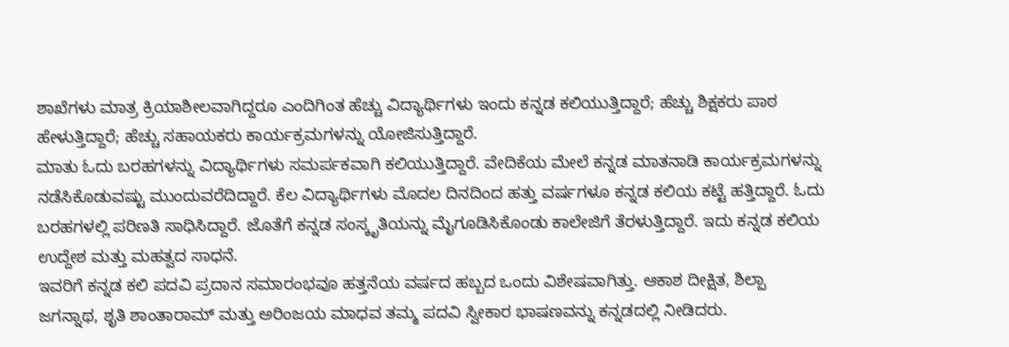ಶಾಖೆಗಳು ಮಾತ್ರ ಕ್ರಿಯಾಶೀಲವಾಗಿದ್ದರೂ ಎಂದಿಗಿಂತ ಹೆಚ್ಚು ವಿದ್ಯಾರ್ಥಿಗಳು ಇಂದು ಕನ್ನಡ ಕಲಿಯುತ್ತಿದ್ದಾರೆ; ಹೆಚ್ಚು ಶಿಕ್ಷಕರು ಪಾಠ ಹೇಳುತ್ತಿದ್ದಾರೆ; ಹೆಚ್ಚು ಸಹಾಯಕರು ಕಾರ್ಯಕ್ರಮಗಳನ್ನು ಯೋಜಿಸುತ್ತಿದ್ದಾರೆ.
ಮಾತು ಓದು ಬರಹಗಳನ್ನು ವಿದ್ಯಾರ್ಥಿಗಳು ಸಮರ್ಪಕವಾಗಿ ಕಲಿಯುತ್ತಿದ್ದಾರೆ. ವೇದಿಕೆಯ ಮೇಲೆ ಕನ್ನಡ ಮಾತನಾಡಿ ಕಾರ್ಯಕ್ರಮಗಳನ್ನು ನಡೆಸಿಕೊಡುವಷ್ಟು ಮುಂದುವರೆದಿದ್ದಾರೆ. ಕೆಲ ವಿದ್ಯಾರ್ಥಿಗಳು ಮೊದಲ ದಿನದಿಂದ ಹತ್ತು ವರ್ಷಗಳೂ ಕನ್ನಡ ಕಲಿಯ ಕಟ್ಟೆ ಹತ್ತಿದ್ದಾರೆ. ಓದು ಬರಹಗಳಲ್ಲಿ ಪರಿಣತಿ ಸಾಧಿಸಿದ್ದಾರೆ. ಜೊತೆಗೆ ಕನ್ನಡ ಸಂಸ್ಕೃತಿಯನ್ನು ಮೈಗೂಡಿಸಿಕೊಂಡು ಕಾಲೇಜಿಗೆ ತೆರಳುತ್ತಿದ್ದಾರೆ. ಇದು ಕನ್ನಡ ಕಲಿಯ ಉದ್ದೇಶ ಮತ್ತು ಮಹತ್ವದ ಸಾಧನೆ.
ಇವರಿಗೆ ಕನ್ನಡ ಕಲಿ ಪದವಿ ಪ್ರದಾನ ಸಮಾರಂಭವೂ ಹತ್ತನೆಯ ವರ್ಷದ ಹಬ್ಬದ ಒಂದು ವಿಶೇಷವಾಗಿತ್ತು. ಆಕಾಶ ದೀಕ್ಷಿತ, ಶಿಲ್ಪಾ ಜಗನ್ನಾಥ, ಶೃತಿ ಶಾಂತಾರಾಮ್ ಮತ್ತು ಅರಿಂಜಯ ಮಾಧವ ತಮ್ಮ ಪದವಿ ಸ್ವೀಕಾರ ಭಾಷಣವನ್ನು ಕನ್ನಡದಲ್ಲಿ ನೀಡಿದರು.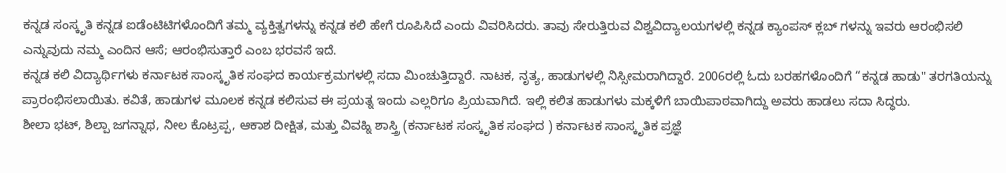ಕನ್ನಡ ಸಂಸ್ಕೃತಿ ಕನ್ನಡ ಐಡೆಂಟಿಟಿಗಳೊಂದಿಗೆ ತಮ್ಮ ವ್ಯಕ್ತಿತ್ವಗಳನ್ನು ಕನ್ನಡ ಕಲಿ ಹೇಗೆ ರೂಪಿಸಿದೆ ಎಂದು ವಿವರಿಸಿದರು. ತಾವು ಸೇರುತ್ತಿರುವ ವಿಶ್ವವಿದ್ಯಾಲಯಗಳಲ್ಲಿ ಕನ್ನಡ ಕ್ಯಾಂಪಸ್ ಕ್ಲಬ್ ಗಳನ್ನು ಇವರು ಆರಂಭಿಸಲಿ ಎನ್ನುವುದು ನಮ್ಮ ಎಂದಿನ ಆಸೆ; ಆರಂಭಿಸುತ್ತಾರೆ ಎಂಬ ಭರವಸೆ ಇದೆ.
ಕನ್ನಡ ಕಲಿ ವಿದ್ಯಾರ್ಥಿಗಳು ಕರ್ನಾಟಕ ಸಾಂಸ್ಕೃತಿಕ ಸಂಘದ ಕಾರ್ಯಕ್ರಮಗಳಲ್ಲಿ ಸದಾ ಮಿಂಚುತ್ತಿದ್ದಾರೆ. ನಾಟಕ, ನೃತ್ಯ, ಹಾಡುಗಳಲ್ಲಿ ನಿಸ್ಸೀಮರಾಗಿದ್ದಾರೆ. 2006ರಲ್ಲಿ ಓದು ಬರಹಗಳೊಂದಿಗೆ “ಕನ್ನಡ ಹಾಡು" ತರಗತಿಯನ್ನು ಪ್ರಾರಂಭಿಸಲಾಯಿತು. ಕವಿತೆ, ಹಾಡುಗಳ ಮೂಲಕ ಕನ್ನಡ ಕಲಿಸುವ ಈ ಪ್ರಯತ್ನ ಇಂದು ಎಲ್ಲರಿಗೂ ಪ್ರಿಯವಾಗಿದೆ. ಇಲ್ಲಿ ಕಲಿತ ಹಾಡುಗಳು ಮಕ್ಕಳಿಗೆ ಬಾಯಿಪಾಠವಾಗಿದ್ದು ಅವರು ಹಾಡಲು ಸದಾ ಸಿದ್ಧರು.
ಶೀಲಾ ಭಟ್, ಶಿಲ್ಪಾ ಜಗನ್ನಾಥ, ನೀಲ ಕೊಟ್ರಪ್ಪ, ಆಕಾಶ ದೀಕ್ಷಿತ, ಮತ್ತು ವಿವಹ್ನಿ ಶಾಸ್ತ್ರಿ (ಕರ್ನಾಟಕ ಸಂಸ್ಕೃತಿಕ ಸಂಘದ ) ಕರ್ನಾಟಕ ಸಾಂಸ್ಕೃತಿಕ ಪ್ರಜ್ಞೆ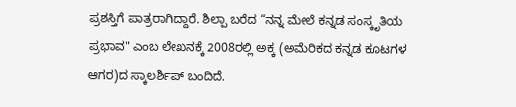ಪ್ರಶಸ್ತಿಗೆ ಪಾತ್ರರಾಗಿದ್ದಾರೆ. ಶಿಲ್ಪಾ ಬರೆದ “ನನ್ನ ಮೇಲೆ ಕನ್ನಡ ಸಂಸ್ಕೃತಿಯ ಪ್ರಭಾವ" ಎಂಬ ಲೇಖನಕ್ಕೆ 2008ರಲ್ಲಿ ಅಕ್ಕ (ಅಮೆರಿಕದ ಕನ್ನಡ ಕೂಟಗಳ ಆಗರ)ದ ಸ್ಕಾಲರ್ಶಿಪ್ ಬಂದಿದೆ.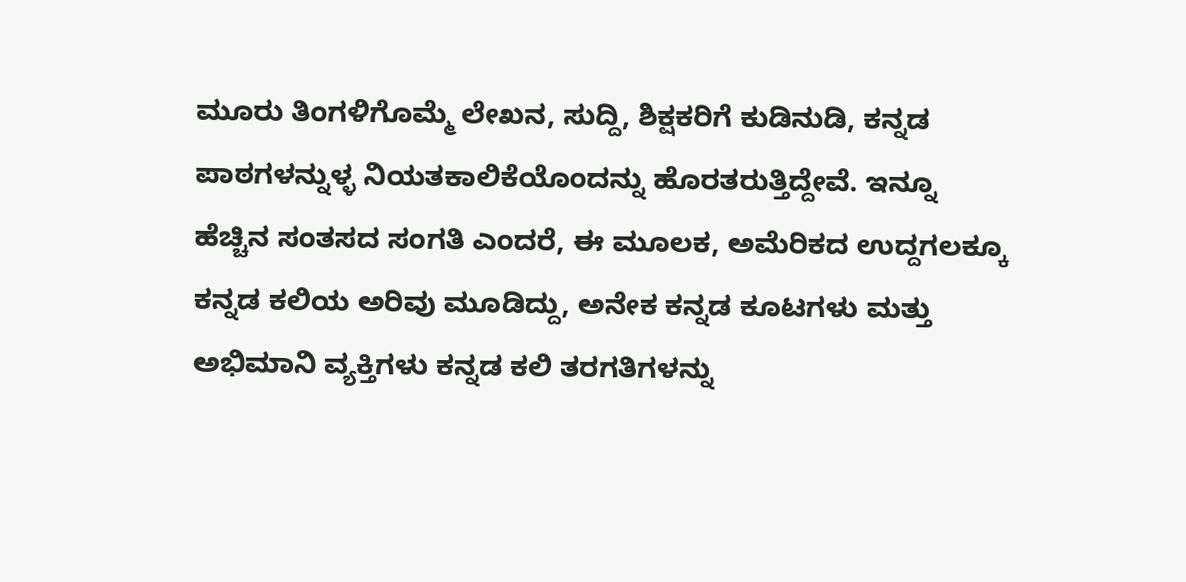ಮೂರು ತಿಂಗಳಿಗೊಮ್ಮೆ ಲೇಖನ, ಸುದ್ದಿ, ಶಿಕ್ಷಕರಿಗೆ ಕುಡಿನುಡಿ, ಕನ್ನಡ ಪಾಠಗಳನ್ನುಳ್ಳ ನಿಯತಕಾಲಿಕೆಯೊಂದನ್ನು ಹೊರತರುತ್ತಿದ್ದೇವೆ. ಇನ್ನೂ ಹೆಚ್ಚಿನ ಸಂತಸದ ಸಂಗತಿ ಎಂದರೆ, ಈ ಮೂಲಕ, ಅಮೆರಿಕದ ಉದ್ದಗಲಕ್ಕೂ ಕನ್ನಡ ಕಲಿಯ ಅರಿವು ಮೂಡಿದ್ದು, ಅನೇಕ ಕನ್ನಡ ಕೂಟಗಳು ಮತ್ತು ಅಭಿಮಾನಿ ವ್ಯಕ್ತಿಗಳು ಕನ್ನಡ ಕಲಿ ತರಗತಿಗಳನ್ನು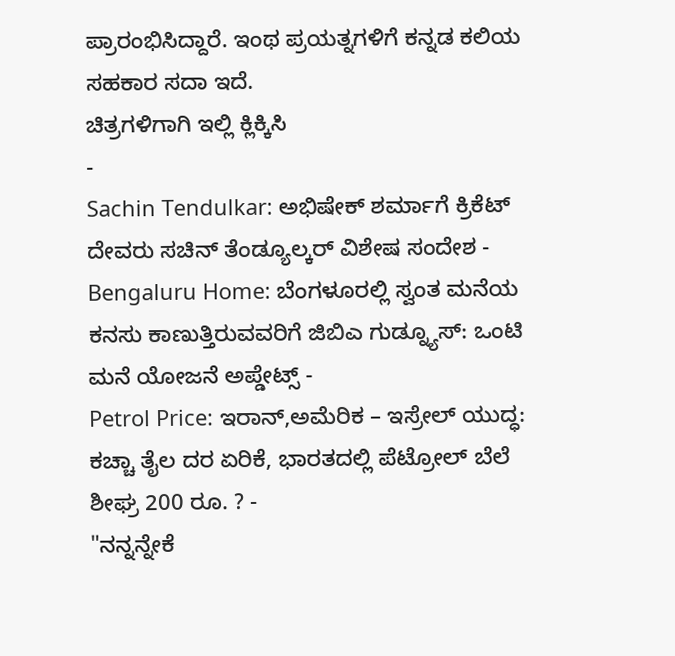ಪ್ರಾರಂಭಿಸಿದ್ದಾರೆ. ಇಂಥ ಪ್ರಯತ್ನಗಳಿಗೆ ಕನ್ನಡ ಕಲಿಯ ಸಹಕಾರ ಸದಾ ಇದೆ.
ಚಿತ್ರಗಳಿಗಾಗಿ ಇಲ್ಲಿ ಕ್ಲಿಕ್ಕಿಸಿ
-
Sachin Tendulkar: ಅಭಿಷೇಕ್ ಶರ್ಮಾಗೆ ಕ್ರಿಕೆಟ್ ದೇವರು ಸಚಿನ್ ತೆಂಡ್ಯೂಲ್ಕರ್ ವಿಶೇಷ ಸಂದೇಶ -
Bengaluru Home: ಬೆಂಗಳೂರಲ್ಲಿ ಸ್ವಂತ ಮನೆಯ ಕನಸು ಕಾಣುತ್ತಿರುವವರಿಗೆ ಜಿಬಿಎ ಗುಡ್ನ್ಯೂಸ್: ಒಂಟಿ ಮನೆ ಯೋಜನೆ ಅಪ್ಡೇಟ್ಸ್ -
Petrol Price: ಇರಾನ್,ಅಮೆರಿಕ – ಇಸ್ರೇಲ್ ಯುದ್ಧ: ಕಚ್ಚಾ ತೈಲ ದರ ಏರಿಕೆ, ಭಾರತದಲ್ಲಿ ಪೆಟ್ರೋಲ್ ಬೆಲೆ ಶೀಘ್ರ 200 ರೂ. ? -
"ನನ್ನನ್ನೇಕೆ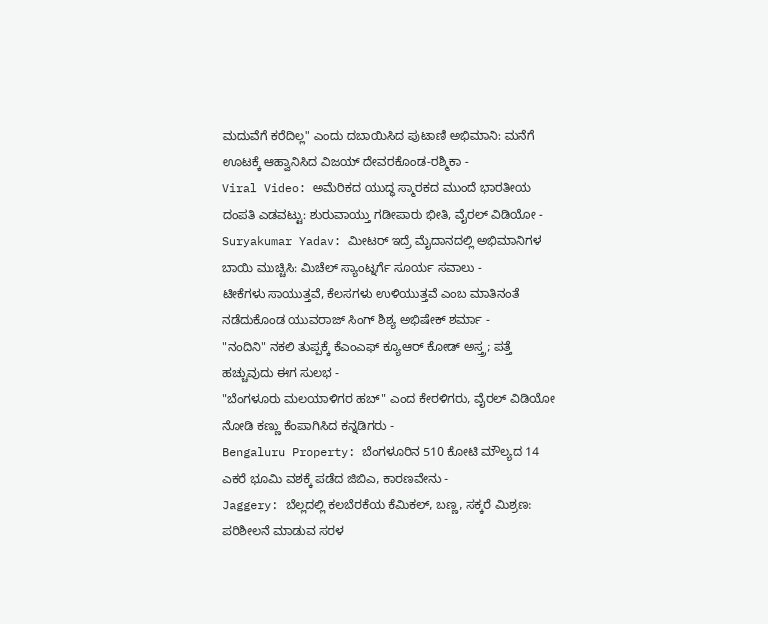ಮದುವೆಗೆ ಕರೆದಿಲ್ಲ" ಎಂದು ದಬಾಯಿಸಿದ ಪುಟಾಣಿ ಅಭಿಮಾನಿ: ಮನೆಗೆ ಊಟಕ್ಕೆ ಆಹ್ವಾನಿಸಿದ ವಿಜಯ್ ದೇವರಕೊಂಡ-ರಶ್ಮಿಕಾ -
Viral Video: ಅಮೆರಿಕದ ಯುದ್ಧ ಸ್ಮಾರಕದ ಮುಂದೆ ಭಾರತೀಯ ದಂಪತಿ ಎಡವಟ್ಟು: ಶುರುವಾಯ್ತು ಗಡೀಪಾರು ಭೀತಿ, ವೈರಲ್ ವಿಡಿಯೋ -
Suryakumar Yadav: ಮೀಟರ್ ಇದ್ರೆ ಮೈದಾನದಲ್ಲಿ ಅಭಿಮಾನಿಗಳ ಬಾಯಿ ಮುಚ್ಚಿಸಿ: ಮಿಚೆಲ್ ಸ್ಯಾಂಟ್ನರ್ಗೆ ಸೂರ್ಯ ಸವಾಲು -
ಟೀಕೆಗಳು ಸಾಯುತ್ತವೆ, ಕೆಲಸಗಳು ಉಳಿಯುತ್ತವೆ ಎಂಬ ಮಾತಿನಂತೆ ನಡೆದುಕೊಂಡ ಯುವರಾಜ್ ಸಿಂಗ್ ಶಿಶ್ಯ ಅಭಿಷೇಕ್ ಶರ್ಮಾ -
"ನಂದಿನಿ" ನಕಲಿ ತುಪ್ಪಕ್ಕೆ ಕೆಎಂಎಫ್ ಕ್ಯೂಆರ್ ಕೋಡ್ ಅಸ್ತ್ರ; ಪತ್ತೆ ಹಚ್ಚುವುದು ಈಗ ಸುಲಭ -
"ಬೆಂಗಳೂರು ಮಲಯಾಳಿಗರ ಹಬ್" ಎಂದ ಕೇರಳಿಗರು, ವೈರಲ್ ವಿಡಿಯೋ ನೋಡಿ ಕಣ್ಣು ಕೆಂಪಾಗಿಸಿದ ಕನ್ನಡಿಗರು -
Bengaluru Property: ಬೆಂಗಳೂರಿನ 510 ಕೋಟಿ ಮೌಲ್ಯದ 14 ಎಕರೆ ಭೂಮಿ ವಶಕ್ಕೆ ಪಡೆದ ಜಿಬಿಎ, ಕಾರಣವೇನು -
Jaggery: ಬೆಲ್ಲದಲ್ಲಿ ಕಲಬೆರಕೆಯ ಕೆಮಿಕಲ್, ಬಣ್ಣ, ಸಕ್ಕರೆ ಮಿಶ್ರಣ: ಪರಿಶೀಲನೆ ಮಾಡುವ ಸರಳ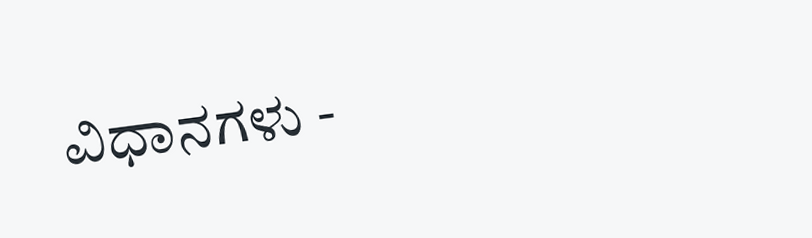ವಿಧಾನಗಳು -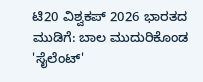ಟಿ20 ವಿಶ್ವಕಪ್ 2026 ಭಾರತದ ಮುಡಿಗೆ: ಬಾಲ ಮುದುರಿಕೊಂಡ 'ಸೈಲೆಂಟ್'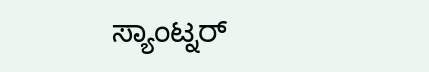ಸ್ಯಾಂಟ್ನರ್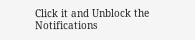Click it and Unblock the Notifications